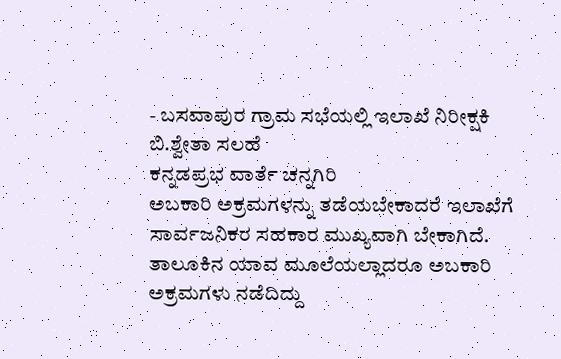- ಬಸವಾಪುರ ಗ್ರಾಮ ಸಭೆಯಲ್ಲಿ ಇಲಾಖೆ ನಿರೀಕ್ಷಕಿ ಬಿ.ಶ್ವೇತಾ ಸಲಹೆ
ಕನ್ನಡಪ್ರಭ ವಾರ್ತೆ ಚನ್ನಗಿರಿ
ಅಬಕಾರಿ ಅಕ್ರಮಗಳನ್ನು ತಡೆಯಬೇಕಾದರೆ ಇಲಾಖೆಗೆ ಸಾರ್ವಜನಿಕರ ಸಹಕಾರ ಮುಖ್ಯವಾಗಿ ಬೇಕಾಗಿದೆ. ತಾಲೂಕಿನ ಯಾವ ಮೂಲೆಯಲ್ಲಾದರೂ ಅಬಕಾರಿ ಅಕ್ರಮಗಳು ನಡೆದಿದ್ದು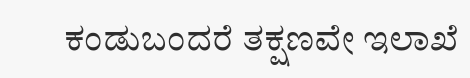ಕಂಡುಬಂದರೆ ತಕ್ಷಣವೇ ಇಲಾಖೆ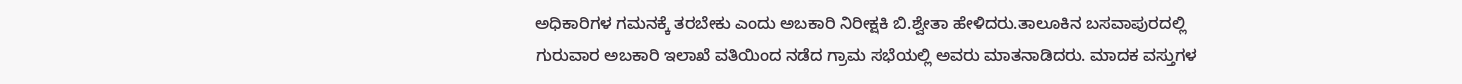ಅಧಿಕಾರಿಗಳ ಗಮನಕ್ಕೆ ತರಬೇಕು ಎಂದು ಅಬಕಾರಿ ನಿರೀಕ್ಷಕಿ ಬಿ.ಶ್ವೇತಾ ಹೇಳಿದರು.ತಾಲೂಕಿನ ಬಸವಾಪುರದಲ್ಲಿ ಗುರುವಾರ ಅಬಕಾರಿ ಇಲಾಖೆ ವತಿಯಿಂದ ನಡೆದ ಗ್ರಾಮ ಸಭೆಯಲ್ಲಿ ಅವರು ಮಾತನಾಡಿದರು. ಮಾದಕ ವಸ್ತುಗಳ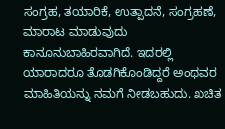ಸಂಗ್ರಹ, ತಯಾರಿಕೆ, ಉತ್ಪಾದನೆ, ಸಂಗ್ರಹಣೆ, ಮಾರಾಟ ಮಾಡುವುದು ಕಾನೂನುಬಾಹಿರವಾಗಿದೆ. ಇದರಲ್ಲಿ ಯಾರಾದರೂ ತೊಡಗಿಕೊಂಡಿದ್ದರೆ ಅಂಥವರ ಮಾಹಿತಿಯನ್ನು ನಮಗೆ ನೀಡಬಹುದು. ಖಚಿತ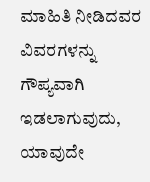ಮಾಹಿತಿ ನೀಡಿದವರ ವಿವರಗಳನ್ನು ಗೌಪ್ಯವಾಗಿ ಇಡಲಾಗುವುದು, ಯಾವುದೇ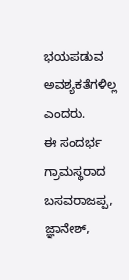ಭಯಪಡುವ ಅವಶ್ಯಕತೆಗಳಿಲ್ಲ ಎಂದರು.
ಈ ಸಂದರ್ಭ ಗ್ರಾಮಸ್ಥರಾದ ಬಸವರಾಜಪ್ಪ, ಜ್ಞಾನೇಶ್,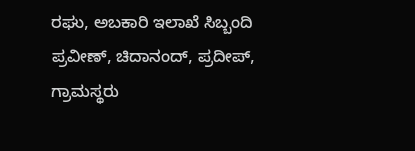ರಘು, ಅಬಕಾರಿ ಇಲಾಖೆ ಸಿಬ್ಬಂದಿ ಪ್ರವೀಣ್, ಚಿದಾನಂದ್, ಪ್ರದೀಪ್, ಗ್ರಾಮಸ್ಥರು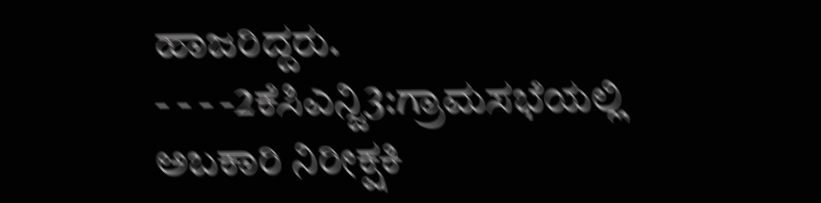ಹಾಜರಿದ್ದರು.
- - - -2ಕೆಸಿಎನ್ಜಿ3:ಗ್ರಾಮಸಭೆಯಲ್ಲಿ ಅಬಕಾರಿ ನಿರೀಕ್ಷಕಿ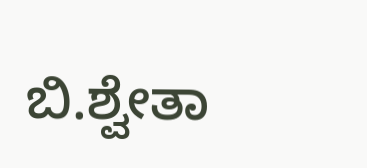ಬಿ.ಶ್ವೇತಾ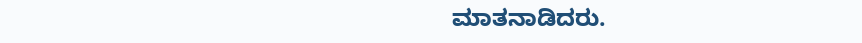ಮಾತನಾಡಿದರು.